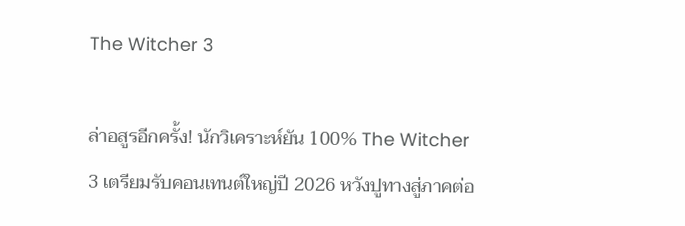The Witcher 3

ล่าอสูรอีกครั้ง! นักวิเคราะห์ยัน 100% The Witcher 3 เตรียมรับคอนเทนต์ใหญ่ปี 2026 หวังปูทางสู่ภาคต่อ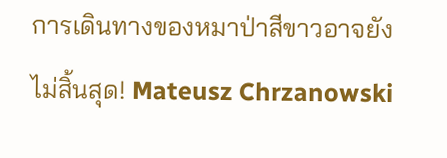การเดินทางของหมาป่าสีขาวอาจยังไม่สิ้นสุด! Mateusz Chrzanowski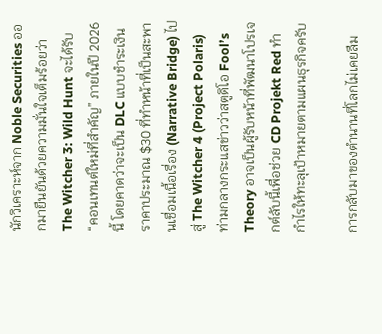นักวิเคราะห์จาก Noble Securities ออกมายืนยันด้วยความมั่นใจเต็มร้อยว่า The Witcher 3: Wild Hunt จะได้รับ “คอนเทนต์ใหม่ที่สำคัญ” ภายในปี 2026 นี้ โดยคาดว่าจะเป็น DLC แบบชำระเงินราคาประมาณ $30 ที่ทำหน้าที่เป็นสะพานเชื่อมเนื้อเรื่อง (Narrative Bridge) ไปสู่ The Witcher 4 (Project Polaris) ท่ามกลางกระแสข่าวว่าสตูดิโอ Fool’s Theory อาจเป็นผู้รับหน้าที่พัฒนาโปรเจกต์ลับนี้เพื่อช่วย CD Projekt Red ทำกำไรให้ทะลุเป้าหมายตามแผนธุรกิจครับ

การกลับมาของตำนานที่โลกไม่เคยลืม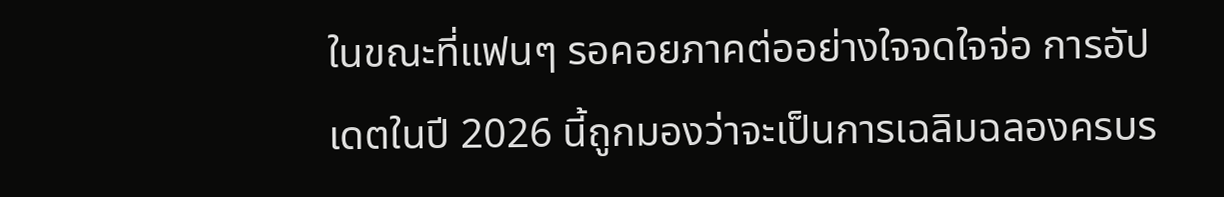ในขณะที่แฟนๆ รอคอยภาคต่ออย่างใจจดใจจ่อ การอัปเดตในปี 2026 นี้ถูกมองว่าจะเป็นการเฉลิมฉลองครบร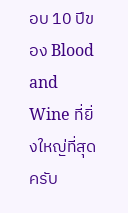อบ 10 ปีของ Blood and Wine ที่ยิ่งใหญ่ที่สุดครับ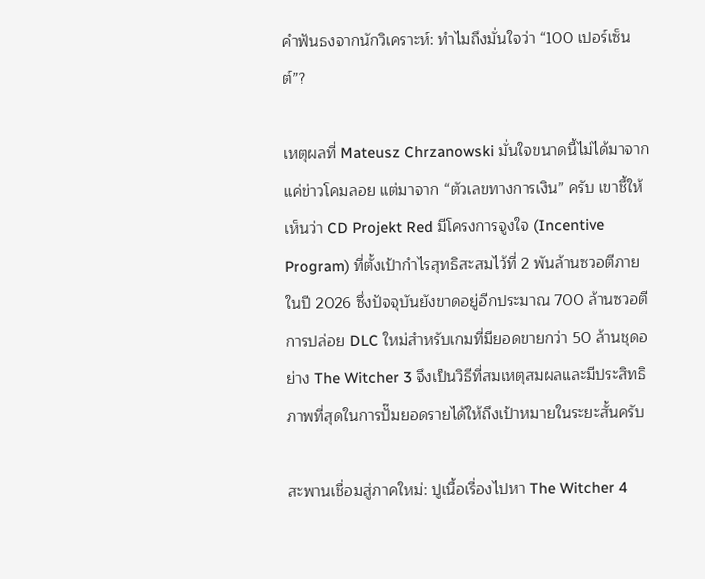คำฟันธงจากนักวิเคราะห์: ทำไมถึงมั่นใจว่า “100 เปอร์เซ็นต์”?

เหตุผลที่ Mateusz Chrzanowski มั่นใจขนาดนี้ไม่ได้มาจากแค่ข่าวโคมลอย แต่มาจาก “ตัวเลขทางการเงิน” ครับ เขาชี้ให้เห็นว่า CD Projekt Red มีโครงการจูงใจ (Incentive Program) ที่ตั้งเป้ากำไรสุทธิสะสมไว้ที่ 2 พันล้านซวอตีภายในปี 2026 ซึ่งปัจจุบันยังขาดอยู่อีกประมาณ 700 ล้านซวอตี การปล่อย DLC ใหม่สำหรับเกมที่มียอดขายกว่า 50 ล้านชุดอย่าง The Witcher 3 จึงเป็นวิธีที่สมเหตุสมผลและมีประสิทธิภาพที่สุดในการปั๊มยอดรายได้ให้ถึงเป้าหมายในระยะสั้นครับ

สะพานเชื่อมสู่ภาคใหม่: ปูเนื้อเรื่องไปหา The Witcher 4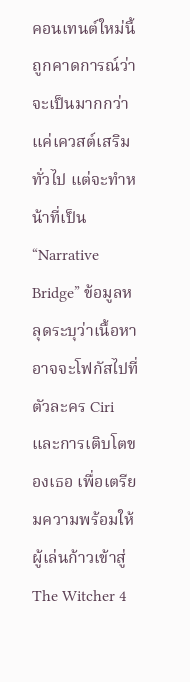คอนเทนต์ใหม่นี้ถูกคาดการณ์ว่าจะเป็นมากกว่าแค่เควสต์เสริมทั่วไป แต่จะทำหน้าที่เป็น “Narrative Bridge” ข้อมูลหลุดระบุว่าเนื้อหาอาจจะโฟกัสไปที่ตัวละคร Ciri และการเติบโตของเธอ เพื่อเตรียมความพร้อมให้ผู้เล่นก้าวเข้าสู่ The Witcher 4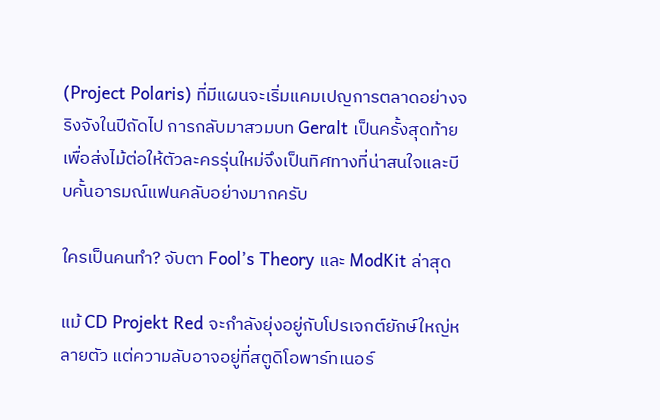(Project Polaris) ที่มีแผนจะเริ่มแคมเปญการตลาดอย่างจริงจังในปีถัดไป การกลับมาสวมบท Geralt เป็นครั้งสุดท้ายเพื่อส่งไม้ต่อให้ตัวละครรุ่นใหม่จึงเป็นทิศทางที่น่าสนใจและบีบคั้นอารมณ์แฟนคลับอย่างมากครับ

ใครเป็นคนทำ? จับตา Fool’s Theory และ ModKit ล่าสุด

แม้ CD Projekt Red จะกำลังยุ่งอยู่กับโปรเจกต์ยักษ์ใหญ่หลายตัว แต่ความลับอาจอยู่ที่สตูดิโอพาร์ทเนอร์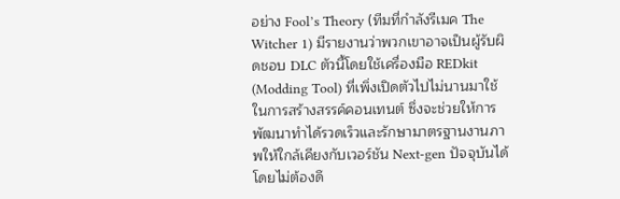อย่าง Fool’s Theory (ทีมที่กำลังรีเมค The Witcher 1) มีรายงานว่าพวกเขาอาจเป็นผู้รับผิดชอบ DLC ตัวนี้โดยใช้เครื่องมือ REDkit (Modding Tool) ที่เพิ่งเปิดตัวไปไม่นานมาใช้ในการสร้างสรรค์คอนเทนต์ ซึ่งจะช่วยให้การพัฒนาทำได้รวดเร็วและรักษามาตรฐานงานภาพให้ใกล้เคียงกับเวอร์ชัน Next-gen ปัจจุบันได้โดยไม่ต้องดึ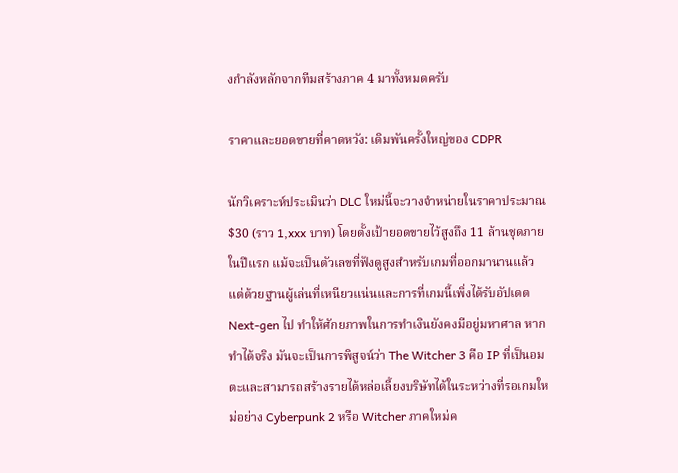งกำลังหลักจากทีมสร้างภาค 4 มาทั้งหมดครับ

ราคาและยอดขายที่คาดหวัง: เดิมพันครั้งใหญ่ของ CDPR

นักวิเคราะห์ประเมินว่า DLC ใหม่นี้จะวางจำหน่ายในราคาประมาณ $30 (ราว 1,xxx บาท) โดยตั้งเป้ายอดขายไว้สูงถึง 11 ล้านชุดภายในปีแรก แม้จะเป็นตัวเลขที่ฟังดูสูงสำหรับเกมที่ออกมานานแล้ว แต่ด้วยฐานผู้เล่นที่เหนียวแน่นและการที่เกมนี้เพิ่งได้รับอัปเดต Next-gen ไป ทำให้ศักยภาพในการทำเงินยังคงมีอยู่มหาศาล หากทำได้จริง มันจะเป็นการพิสูจน์ว่า The Witcher 3 คือ IP ที่เป็นอมตะและสามารถสร้างรายได้หล่อเลี้ยงบริษัทได้ในระหว่างที่รอเกมใหม่อย่าง Cyberpunk 2 หรือ Witcher ภาคใหม่ค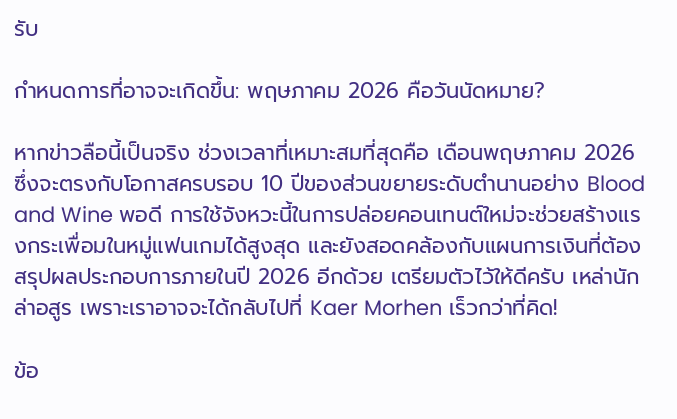รับ

กำหนดการที่อาจจะเกิดขึ้น: พฤษภาคม 2026 คือวันนัดหมาย?

หากข่าวลือนี้เป็นจริง ช่วงเวลาที่เหมาะสมที่สุดคือ เดือนพฤษภาคม 2026 ซึ่งจะตรงกับโอกาสครบรอบ 10 ปีของส่วนขยายระดับตำนานอย่าง Blood and Wine พอดี การใช้จังหวะนี้ในการปล่อยคอนเทนต์ใหม่จะช่วยสร้างแรงกระเพื่อมในหมู่แฟนเกมได้สูงสุด และยังสอดคล้องกับแผนการเงินที่ต้องสรุปผลประกอบการภายในปี 2026 อีกด้วย เตรียมตัวไว้ให้ดีครับ เหล่านักล่าอสูร เพราะเราอาจจะได้กลับไปที่ Kaer Morhen เร็วกว่าที่คิด!

ข้อ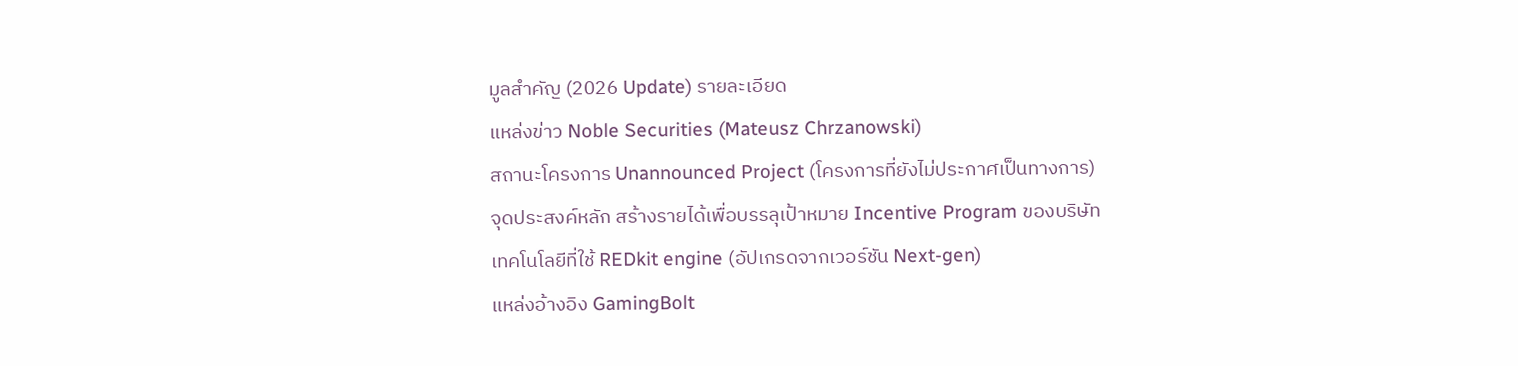มูลสำคัญ (2026 Update) รายละเอียด
แหล่งข่าว Noble Securities (Mateusz Chrzanowski)
สถานะโครงการ Unannounced Project (โครงการที่ยังไม่ประกาศเป็นทางการ)
จุดประสงค์หลัก สร้างรายได้เพื่อบรรลุเป้าหมาย Incentive Program ของบริษัท
เทคโนโลยีที่ใช้ REDkit engine (อัปเกรดจากเวอร์ชัน Next-gen)
แหล่งอ้างอิง GamingBolt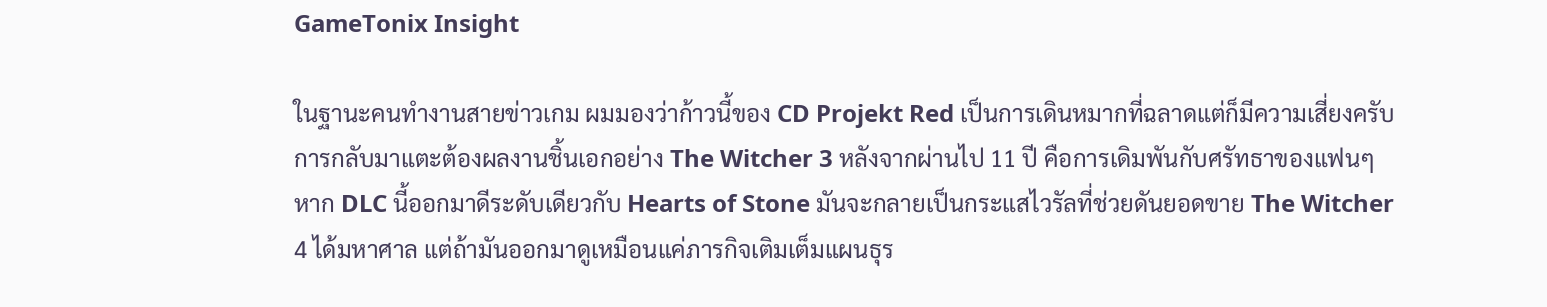GameTonix Insight

ในฐานะคนทำงานสายข่าวเกม ผมมองว่าก้าวนี้ของ CD Projekt Red เป็นการเดินหมากที่ฉลาดแต่ก็มีความเสี่ยงครับ การกลับมาแตะต้องผลงานชิ้นเอกอย่าง The Witcher 3 หลังจากผ่านไป 11 ปี คือการเดิมพันกับศรัทธาของแฟนๆ หาก DLC นี้ออกมาดีระดับเดียวกับ Hearts of Stone มันจะกลายเป็นกระแสไวรัลที่ช่วยดันยอดขาย The Witcher 4 ได้มหาศาล แต่ถ้ามันออกมาดูเหมือนแค่ภารกิจเติมเต็มแผนธุร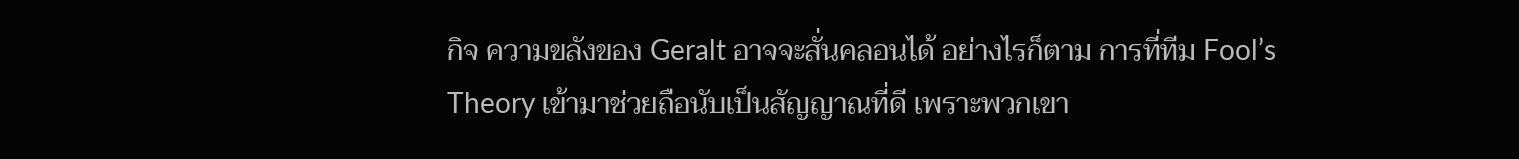กิจ ความขลังของ Geralt อาจจะสั่นคลอนได้ อย่างไรก็ตาม การที่ทีม Fool’s Theory เข้ามาช่วยถือนับเป็นสัญญาณที่ดี เพราะพวกเขา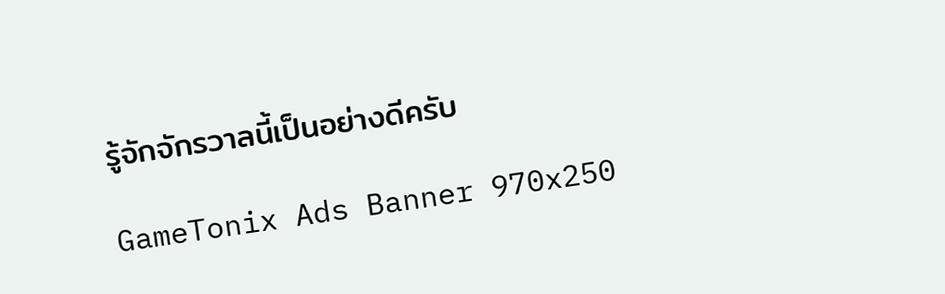รู้จักจักรวาลนี้เป็นอย่างดีครับ

GameTonix Ads Banner 970x250